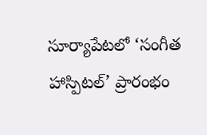సూర్యాపేటలో ‘సంగీత హాస్పిటల్’ ప్రారంభం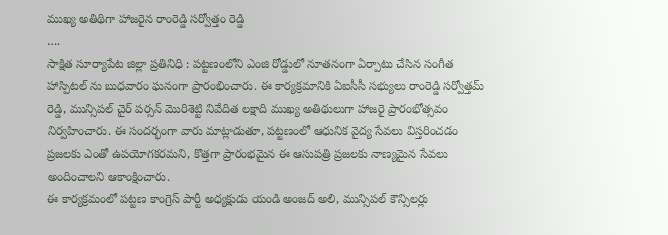ముఖ్య అతిథిగా హాజరైన రాంరెడ్డి సర్వోత్తం రెడ్డి
….
సాక్షిత సూర్యాపేట జిల్లా ప్రతినిధి : పట్టణంలోని ఎంజి రోడ్డులో నూతనంగా ఏర్పాటు చేసిన సంగీత హాస్పిటల్ ను బుధవారం ఘనంగా ప్రారంభించారు. ఈ కార్యక్రమానికి ఏఐసీసీ సభ్యులు రాంరెడ్డి సర్వోత్తమ్ రెడ్డి, మున్సిపల్ చైర్ పర్సన్ మొరిశెట్టి నివేదిత లక్షాది ముఖ్య అతిథులుగా హాజరై ప్రారంభోత్సవం నిర్వహించారు. ఈ సందర్భంగా వారు మాట్లాడుతూ, పట్టణంలో ఆధునిక వైద్య సేవలు విస్తరించడం ప్రజలకు ఎంతో ఉపయోగకరమని, కొత్తగా ప్రారంభమైన ఈ ఆసుపత్రి ప్రజలకు నాణ్యమైన సేవలు అందించాలని ఆకాంక్షించారు.
ఈ కార్యక్రమంలో పట్టణ కాంగ్రెస్ పార్టీ అధ్యక్షుడు యండి అంజద్ అలి, మున్సిపల్ కౌన్సిలర్లు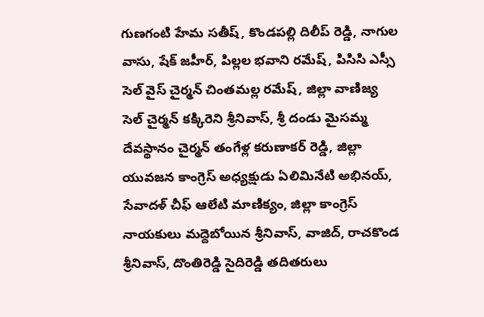గుణగంటి హేమ సతీష్, కొండపల్లి దిలీప్ రెడ్డి, నాగుల వాసు, షేక్ జహీర్, పిల్లల భవాని రమేష్, పిసిసి ఎస్సీ సెల్ వైస్ చైర్మన్ చింతమల్ల రమేష్, జిల్లా వాణిజ్య సెల్ చైర్మన్ కక్కిరెని శ్రీనివాస్, శ్రీ దండు మైసమ్మ దేవస్థానం చైర్మన్ తంగేళ్ల కరుణాకర్ రెడ్డి, జిల్లా యువజన కాంగ్రెస్ అధ్యక్షుడు ఏలిమినేటి అభినయ్, సేవాదళ్ చీఫ్ ఆలేటి మాణిక్యం, జిల్లా కాంగ్రెస్ నాయకులు మద్దెబోయిన శ్రీనివాస్, వాజిద్, రాచకొండ శ్రీనివాస్, దొంతిరెడ్డి సైదిరెడ్డి తదితరులు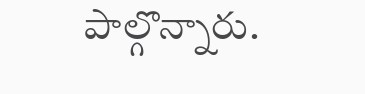పాల్గొన్నారు.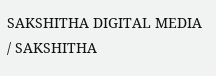SAKSHITHA DIGITAL MEDIA / SAKSHITHA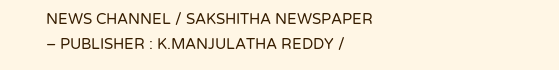NEWS CHANNEL / SAKSHITHA NEWSPAPER – PUBLISHER : K.MANJULATHA REDDY /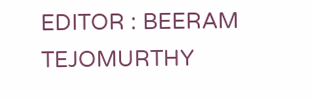EDITOR : BEERAM TEJOMURTHY